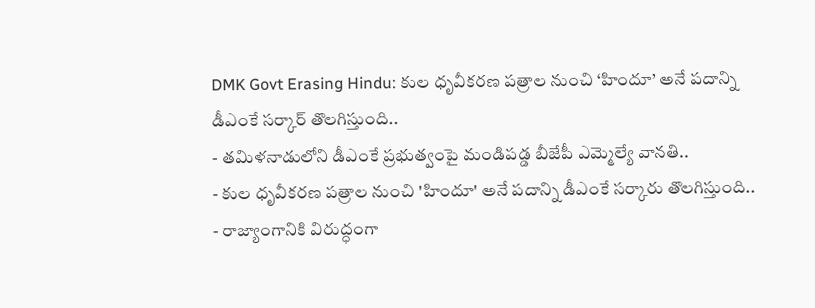DMK Govt Erasing Hindu: కుల ధృవీకరణ పత్రాల నుంచి ‘హిందూ’ అనే పదాన్ని డీఎంకే సర్కార్ తొలగిస్తుంది..
- తమిళనాడులోని డీఎంకే ప్రభుత్వంపై మండిపడ్డ బీజేపీ ఎమ్మెల్యే వానతి..
- కుల ధృవీకరణ పత్రాల నుంచి 'హిందూ' అనే పదాన్ని డీఎంకే సర్కారు తొలగిస్తుంది..
- రాజ్యాంగానికి విరుద్ధంగా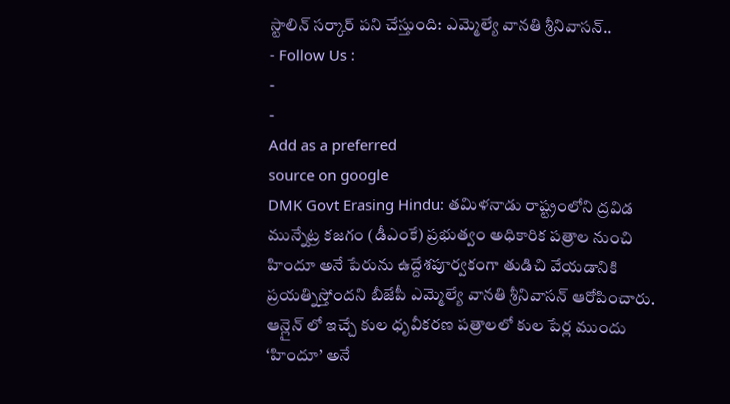స్టాలిన్ సర్కార్ పని చేస్తుంది: ఎమ్మెల్యే వానతి శ్రీనివాసన్..
- Follow Us :
-
-
Add as a preferred
source on google
DMK Govt Erasing Hindu: తమిళనాడు రాష్ట్రంలోని ద్రవిడ మున్నేట్ర కజగం (డీఎంకే) ప్రభుత్వం అధికారిక పత్రాల నుంచి హిందూ అనే పేరును ఉద్దేశపూర్వకంగా తుడిచి వేయడానికి ప్రయత్నిస్తోందని బీజేపీ ఎమ్మెల్యే వానతి శ్రీనివాసన్ ఆరోపించారు. ఆన్లైన్ లో ఇచ్చే కుల ధృవీకరణ పత్రాలలో కుల పేర్ల ముందు ‘హిందూ’ అనే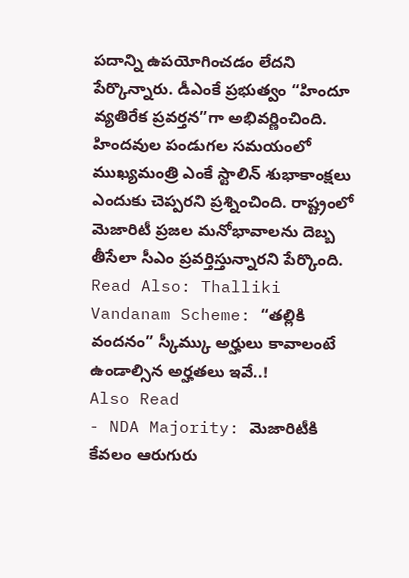పదాన్ని ఉపయోగించడం లేదని పేర్కొన్నారు. డీఎంకే ప్రభుత్వం “హిందూ వ్యతిరేక ప్రవర్తన”గా అభివర్ణించింది. హిందవుల పండుగల సమయంలో ముఖ్యమంత్రి ఎంకే స్టాలిన్ శుభాకాంక్షలు ఎందుకు చెప్పరని ప్రశ్నించింది. రాష్ట్రంలో మెజారిటీ ప్రజల మనోభావాలను దెబ్బ తీసేలా సీఎం ప్రవర్తిస్తున్నారని పేర్కొంది.
Read Also: Thalliki Vandanam Scheme: “తల్లికి వందనం” స్కీమ్కు అర్హులు కావాలంటే ఉండాల్సిన అర్హతలు ఇవే..!
Also Read
- NDA Majority: మెజారిటీకి కేవలం ఆరుగురు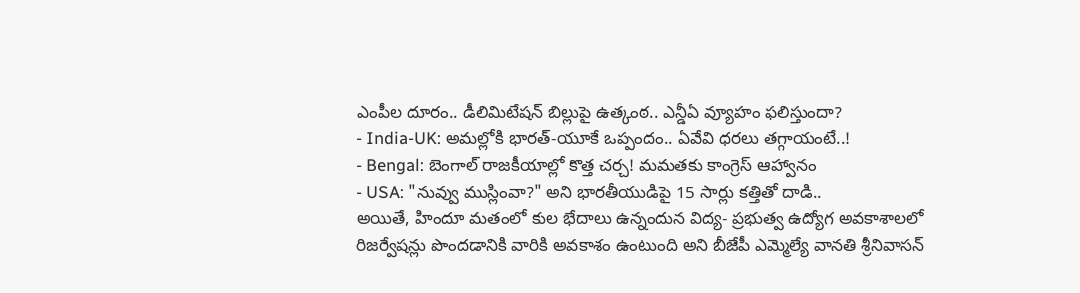ఎంపీల దూరం.. డీలిమిటేషన్ బిల్లుపై ఉత్కంఠ.. ఎన్డీఏ వ్యూహం ఫలిస్తుందా?
- India-UK: అమల్లోకి భారత్-యూకే ఒప్పందం.. ఏవేవి ధరలు తగ్గాయంటే..!
- Bengal: బెంగాల్ రాజకీయాల్లో కొత్త చర్చ! మమతకు కాంగ్రెస్ ఆహ్వానం
- USA: "నువ్వు ముస్లింవా?" అని భారతీయుడిపై 15 సార్లు కత్తితో దాడి..
అయితే, హిందూ మతంలో కుల భేదాలు ఉన్నందున విద్య- ప్రభుత్వ ఉద్యోగ అవకాశాలలో రిజర్వేషన్లు పొందడానికి వారికి అవకాశం ఉంటుంది అని బీజేపీ ఎమ్మెల్యే వానతి శ్రీనివాసన్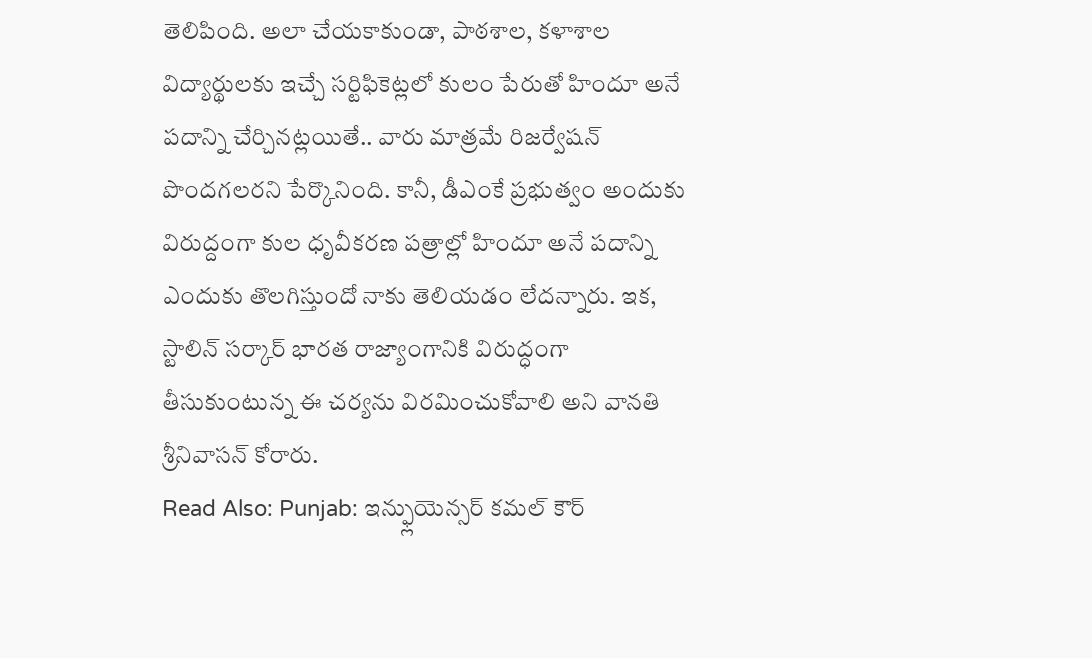తెలిపింది. అలా చేయకాకుండా, పాఠశాల, కళాశాల విద్యార్థులకు ఇచ్చే సర్టిఫికెట్లలో కులం పేరుతో హిందూ అనే పదాన్ని చేర్చినట్లయితే.. వారు మాత్రమే రిజర్వేషన్ పొందగలరని పేర్కొనింది. కానీ, డీఎంకే ప్రభుత్వం అందుకు విరుద్దంగా కుల ధృవీకరణ పత్రాల్లో హిందూ అనే పదాన్ని ఎందుకు తొలగిస్తుందో నాకు తెలియడం లేదన్నారు. ఇక, స్టాలిన్ సర్కార్ భారత రాజ్యాంగానికి విరుద్ధంగా తీసుకుంటున్న ఈ చర్యను విరమించుకోవాలి అని వానతి శ్రీనివాసన్ కోరారు.
Read Also: Punjab: ఇన్ఫ్లుయెన్సర్ కమల్ కౌర్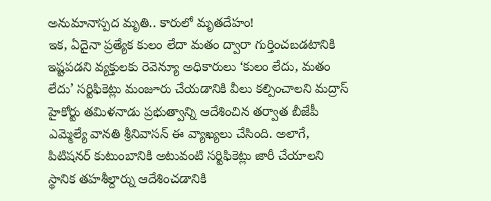అనుమానాస్పద మృతి.. కారులో మృతదేహం!
ఇక, ఏదైనా ప్రత్యేక కులం లేదా మతం ద్వారా గుర్తించబడటానికి ఇష్టపడని వ్యక్తులకు రెవెన్యూ అధికారులు ‘కులం లేదు, మతం లేదు’ సర్టిఫికెట్లు మంజూరు చేయడానికి వీలు కల్పించాలని మద్రాస్ హైకోర్టు తమిళనాడు ప్రభుత్వాన్ని ఆదేశించిన తర్వాత బీజేపీ ఎమ్మెల్యే వానతి శ్రీనివాసన్ ఈ వ్యాఖ్యలు చేసింది. అలాగే, పిటిషనర్ కుటుంబానికి అటువంటి సర్టిఫికెట్లు జారీ చేయాలని స్థానిక తహశీల్దార్ను ఆదేశించడానికి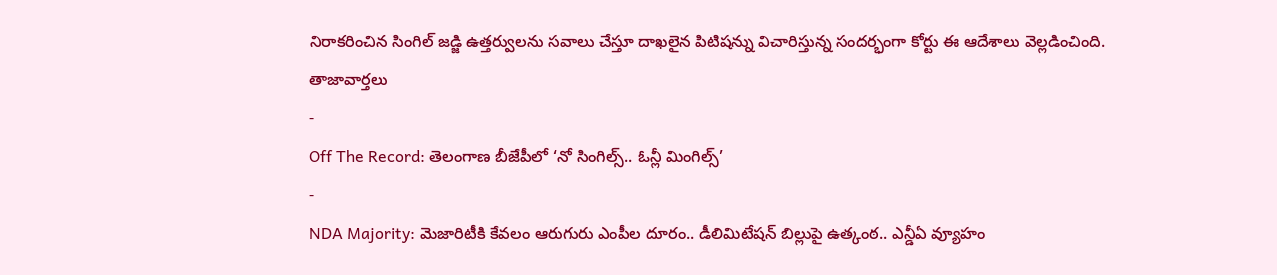నిరాకరించిన సింగిల్ జడ్జి ఉత్తర్వులను సవాలు చేస్తూ దాఖలైన పిటిషన్ను విచారిస్తున్న సందర్భంగా కోర్టు ఈ ఆదేశాలు వెల్లడించింది.
తాజావార్తలు
-
Off The Record: తెలంగాణ బీజేపీలో ‘నో సింగిల్స్.. ఓన్లీ మింగిల్స్’
-
NDA Majority: మెజారిటీకి కేవలం ఆరుగురు ఎంపీల దూరం.. డీలిమిటేషన్ బిల్లుపై ఉత్కంఠ.. ఎన్డీఏ వ్యూహం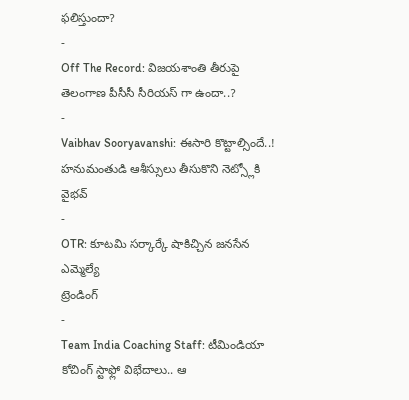ఫలిస్తుందా?
-
Off The Record: విజయశాంతి తీరుపై తెలంగాణ పీసీసీ సీరియస్ గా ఉందా..?
-
Vaibhav Sooryavanshi: ఈసారి కొట్టాల్సిందే..! హనుమంతుడి ఆశీస్సులు తీసుకొని నెట్స్లోకి వైభవ్
-
OTR: కూటమి సర్కార్కే షాకిచ్చిన జనసేన ఎమ్మెల్యే
ట్రెండింగ్
-
Team India Coaching Staff: టీమిండియా కోచింగ్ స్టాఫ్లో విభేదాలు.. ఆ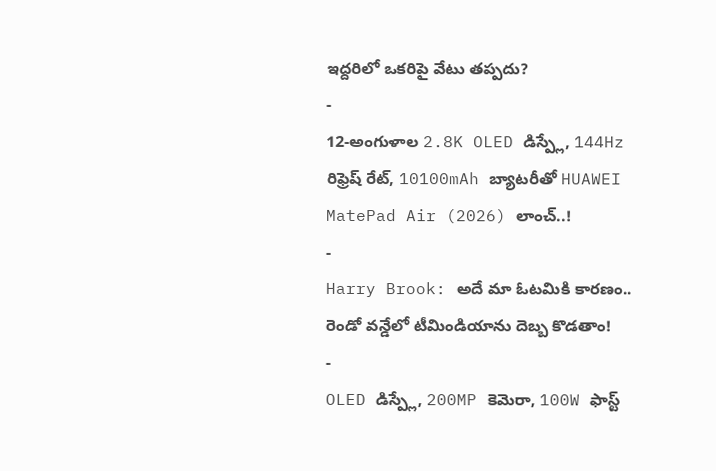ఇద్దరిలో ఒకరిపై వేటు తప్పదు?
-
12-అంగుళాల 2.8K OLED డిస్ప్లే, 144Hz రిఫ్రెష్ రేట్, 10100mAh బ్యాటరీతో HUAWEI MatePad Air (2026) లాంచ్..!
-
Harry Brook: అదే మా ఓటమికి కారణం.. రెండో వన్డేలో టీమిండియాను దెబ్బ కొడతాం!
-
OLED డిస్ప్లే, 200MP కెమెరా, 100W ఫాస్ట్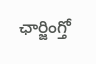ఛార్జింగ్తో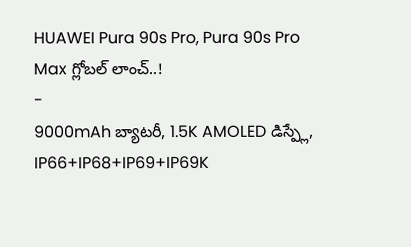HUAWEI Pura 90s Pro, Pura 90s Pro Max గ్లోబల్ లాంచ్..!
-
9000mAh బ్యాటరీ, 1.5K AMOLED డిస్ప్లే, IP66+IP68+IP69+IP69K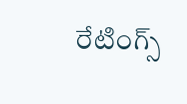రేటింగ్స్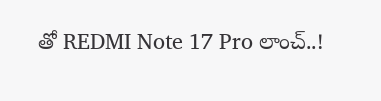తో REDMI Note 17 Pro లాంచ్..!